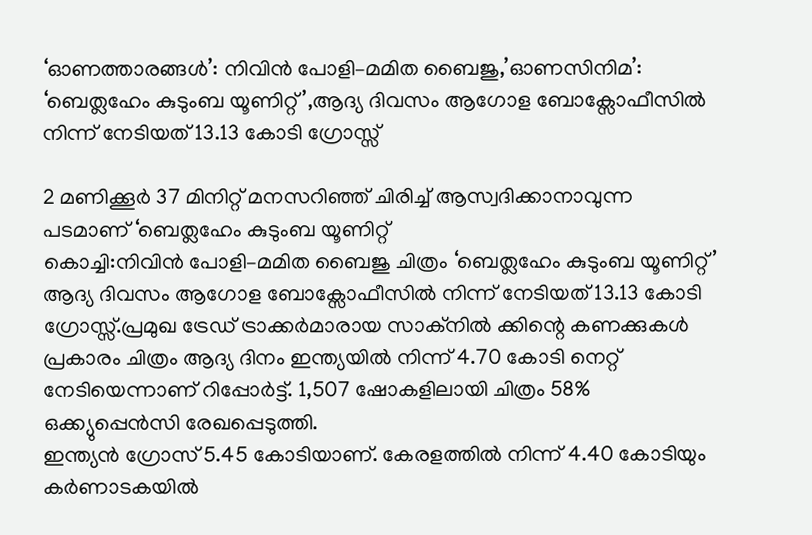‘ഓണത്താരങ്ങൾ’: നിവിൻ പോളി–മമിത ബൈജു,’ഓണസിനിമ’: ‘ബെത്ലഹേം കുടുംബ യൂണിറ്റ്’,ആദ്യ ദിവസം ആഗോള ബോക്സോഫീസിൽ നിന്ന് നേടിയത് 13.13 കോടി ഗ്രോസ്സ്

2 മണിക്കൂർ 37 മിനിറ്റ് മനസറിഞ്ഞ് ചിരിച്ച് ആസ്വദിക്കാനാവുന്ന പടമാണ് ‘ബെത്ലഹേം കുടുംബ യൂണിറ്റ്
കൊച്ചി:നിവിൻ പോളി–മമിത ബൈജു ചിത്രം ‘ബെത്ലഹേം കുടുംബ യൂണിറ്റ്’ ആദ്യ ദിവസം ആഗോള ബോക്സോഫീസിൽ നിന്ന് നേടിയത് 13.13 കോടി ഗ്രോസ്സ്.പ്രമുഖ ട്രേഡ് ട്രാക്കർമാരായ സാക്നിൽ ക്കിന്റെ കണക്കുകൾ പ്രകാരം ചിത്രം ആദ്യ ദിനം ഇന്ത്യയിൽ നിന്ന് 4.70 കോടി നെറ്റ് നേടിയെന്നാണ് റിപ്പോർട്ട്. 1,507 ഷോകളിലായി ചിത്രം 58% ഒക്ക്യുപ്പെൻസി രേഖപ്പെടുത്തി.
ഇന്ത്യൻ ഗ്രോസ് 5.45 കോടിയാണ്. കേരളത്തിൽ നിന്ന് 4.40 കോടിയും കർണാടകയിൽ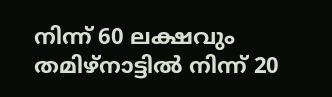നിന്ന് 60 ലക്ഷവും തമിഴ്നാട്ടിൽ നിന്ന് 20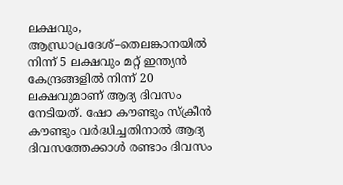ലക്ഷവും, ആന്ധ്രാപ്രദേശ്–തെലങ്കാനയിൽ നിന്ന് 5 ലക്ഷവും മറ്റ് ഇന്ത്യൻ കേന്ദ്രങ്ങളിൽ നിന്ന് 20 ലക്ഷവുമാണ് ആദ്യ ദിവസം നേടിയത്. ഷോ കൗണ്ടും സ്ക്രീൻ കൗണ്ടും വർദ്ധിച്ചതിനാൽ ആദ്യ ദിവസത്തേക്കാൾ രണ്ടാം ദിവസം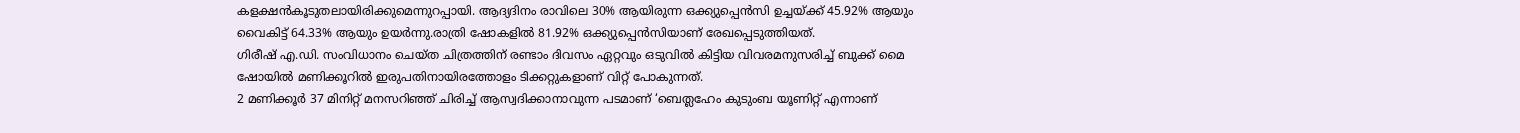കളക്ഷൻകൂടുതലായിരിക്കുമെന്നുറപ്പായി. ആദ്യദിനം രാവിലെ 30% ആയിരുന്ന ഒക്ക്യുപ്പെൻസി ഉച്ചയ്ക്ക് 45.92% ആയും വൈകിട്ട് 64.33% ആയും ഉയർന്നു.രാത്രി ഷോകളിൽ 81.92% ഒക്ക്യുപ്പെൻസിയാണ് രേഖപ്പെടുത്തിയത്.
ഗിരീഷ് എ.ഡി. സംവിധാനം ചെയ്ത ചിത്രത്തിന് രണ്ടാം ദിവസം ഏറ്റവും ഒടുവിൽ കിട്ടിയ വിവരമനുസരിച്ച് ബുക്ക് മൈ ഷോയിൽ മണിക്കൂറിൽ ഇരുപതിനായിരത്തോളം ടിക്കറ്റുകളാണ് വിറ്റ് പോകുന്നത്.
2 മണിക്കൂർ 37 മിനിറ്റ് മനസറിഞ്ഞ് ചിരിച്ച് ആസ്വദിക്കാനാവുന്ന പടമാണ് ‘ബെത്ലഹേം കുടുംബ യൂണിറ്റ് എന്നാണ്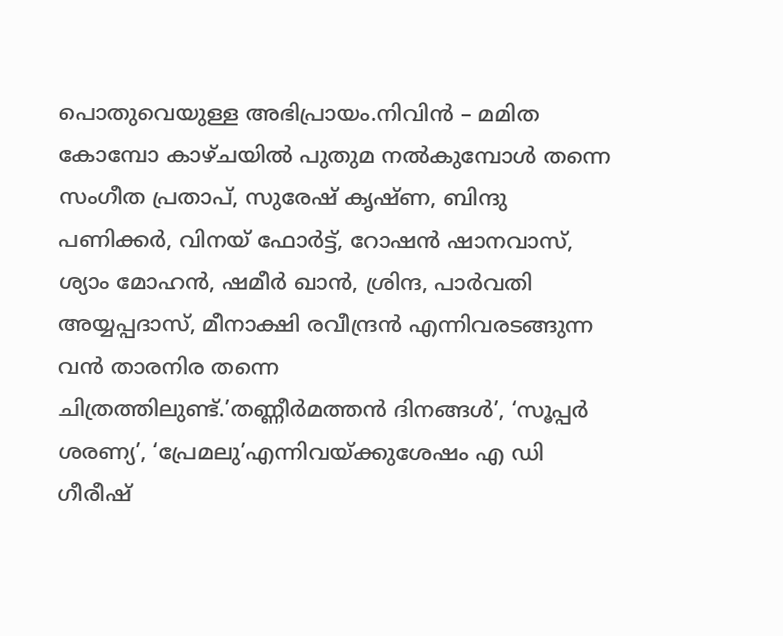പൊതുവെയുള്ള അഭിപ്രായം.നിവിൻ – മമിത കോമ്പോ കാഴ്ചയിൽ പുതുമ നൽകുമ്പോൾ തന്നെ സംഗീത പ്രതാപ്, സുരേഷ് കൃഷ്ണ, ബിന്ദു പണിക്കർ, വിനയ് ഫോർട്ട്, റോഷൻ ഷാനവാസ്, ശ്യാം മോഹൻ, ഷമീർ ഖാൻ, ശ്രിന്ദ, പാർവതി അയ്യപ്പദാസ്, മീനാക്ഷി രവീന്ദ്രൻ എന്നിവരടങ്ങുന്ന വൻ താരനിര തന്നെ ചിത്രത്തിലുണ്ട്.’തണ്ണീർമത്തൻ ദിനങ്ങൾ’, ‘സൂപ്പർ ശരണ്യ’, ‘പ്രേമലു’എന്നിവയ്ക്കുശേഷം എ ഡി ഗീരീഷ്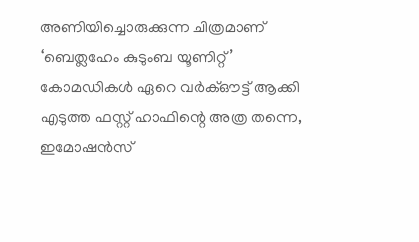അണിയിച്ചൊരുക്കുന്ന ചിത്രമാണ് ‘ബെത്ലഹേം കുടുംബ യൂണിറ്റ്’
കോമഡികൾ ഏറെ വർക്ഔട്ട് ആക്കി എടുത്ത ഫസ്റ്റ് ഹാഫിന്റെ അത്ര തന്നെ, ഇമോഷൻസ്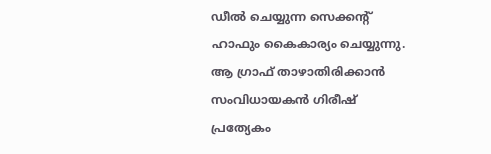ഡീൽ ചെയ്യുന്ന സെക്കന്റ് ഹാഫും കൈകാര്യം ചെയ്യുന്നു. ആ ഗ്രാഫ് താഴാതിരിക്കാൻ സംവിധായകൻ ഗിരീഷ് പ്രത്യേകം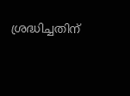ശ്രദ്ധിച്ചതിന്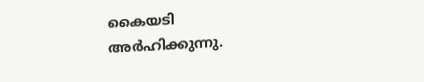കൈയടി അർഹിക്കുന്നു.